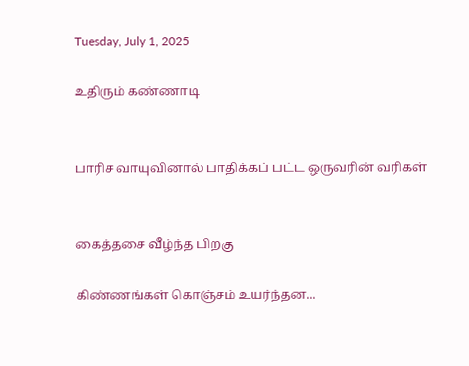Tuesday, July 1, 2025

உதிரும் கண்ணாடி


பாரிச வாயுவினால் பாதிக்கப் பட்ட ஒருவரின் வரிகள்


கைத்தசை வீழ்ந்த பிறகு

கிண்ணங்கள் கொஞ்சம் உயர்ந்தன...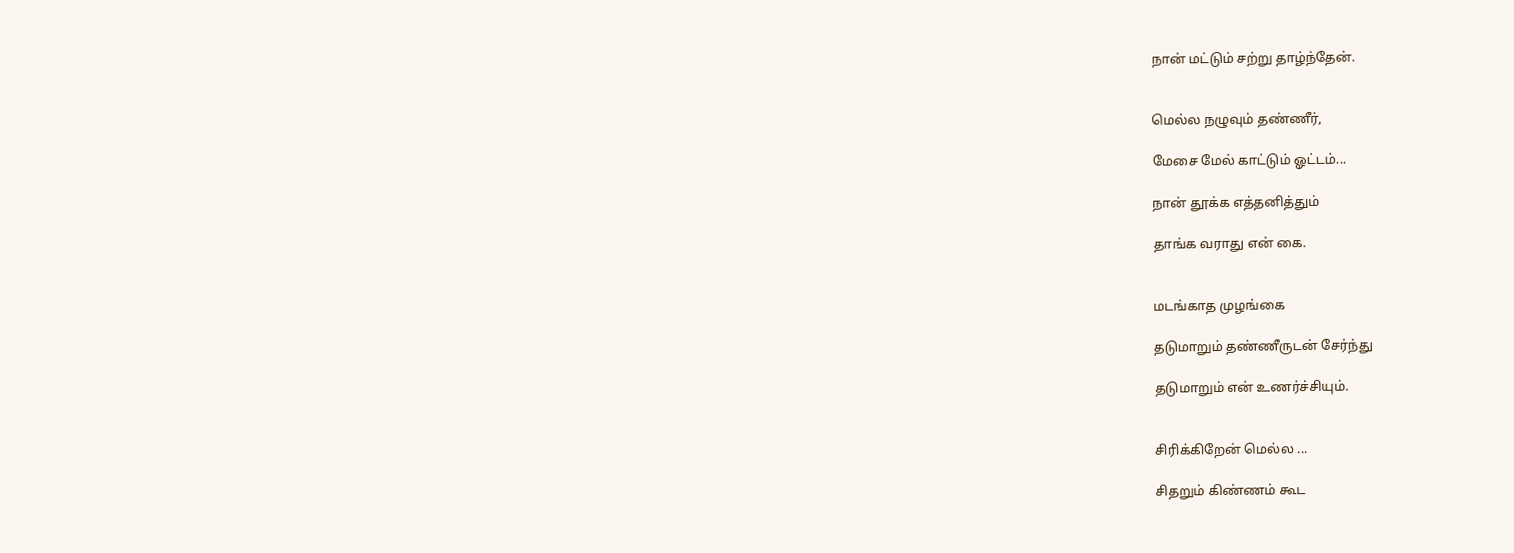நான் மட்டும் சற்று தாழ்ந்தேன்.


மெல்ல நழுவும் தண்ணீர்,

மேசை மேல் காட்டும் ஓட்டம்...

நான் தூக்க எத்தனித்தும்

தாங்க வராது என் கை.


மடங்காத முழங்கை

தடுமாறும் தண்ணீருடன் சேர்ந்து

தடுமாறும் என் உணர்ச்சியும்.


சிரிக்கிறேன் மெல்ல ...

சிதறும் கிண்ணம் கூட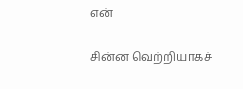என்

சின்ன வெற்றியாகச்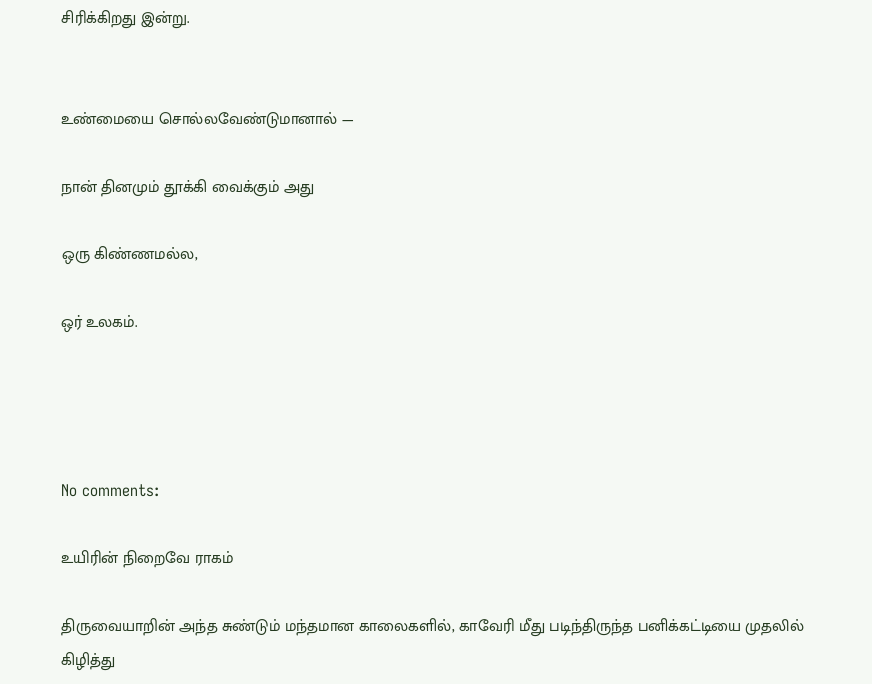சிரிக்கிறது இன்று.


உண்மையை சொல்லவேண்டுமானால் —

நான் தினமும் தூக்கி வைக்கும் அது

ஒரு கிண்ணமல்ல,

ஒர் உலகம்.




No comments:

உயிரின் நிறைவே ராகம்

திருவையாறின் அந்த சுண்டும் மந்தமான காலைகளில், காவேரி மீது படிந்திருந்த பனிக்கட்டியை முதலில் கிழித்து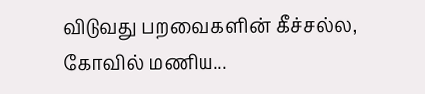விடுவது பறவைகளின் கீச்சல்ல, கோவில் மணிய...